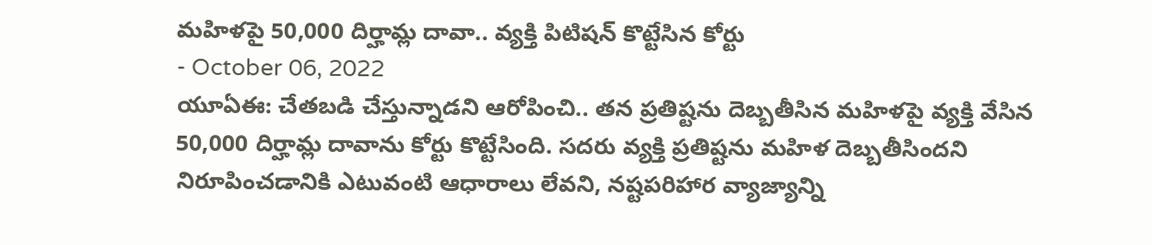మహిళపై 50,000 దిర్హామ్ల దావా.. వ్యక్తి పిటిషన్ కొట్టేసిన కోర్టు
- October 06, 2022
యూఏఈ: చేతబడి చేస్తున్నాడని ఆరోపించి.. తన ప్రతిష్టను దెబ్బతీసిన మహిళపై వ్యక్తి వేసిన 50,000 దిర్హామ్ల దావాను కోర్టు కొట్టేసింది. సదరు వ్యక్తి ప్రతిష్టను మహిళ దెబ్బతీసిందని నిరూపించడానికి ఎటువంటి ఆధారాలు లేవని, నష్టపరిహార వ్యాజ్యాన్ని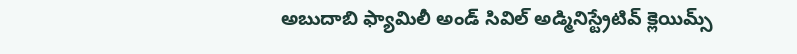అబుదాబి ఫ్యామిలీ అండ్ సివిల్ అడ్మినిస్ట్రేటివ్ క్లెయిమ్స్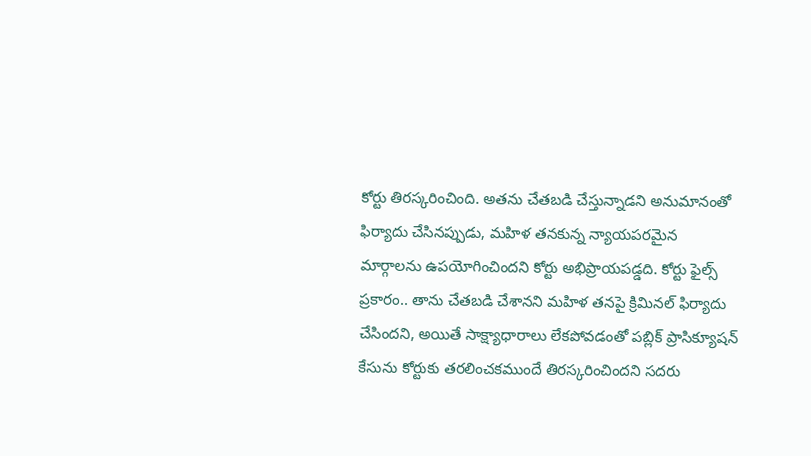కోర్టు తిరస్కరించింది. అతను చేతబడి చేస్తున్నాడని అనుమానంతో ఫిర్యాదు చేసినప్పుడు, మహిళ తనకున్న న్యాయపరమైన మార్గాలను ఉపయోగించిందని కోర్టు అభిప్రాయపడ్డది. కోర్టు ఫైల్స్ ప్రకారం.. తాను చేతబడి చేశానని మహిళ తనపై క్రిమినల్ ఫిర్యాదు చేసిందని, అయితే సాక్ష్యాధారాలు లేకపోవడంతో పబ్లిక్ ప్రాసిక్యూషన్ కేసును కోర్టుకు తరలించకముందే తిరస్కరించిందని సదరు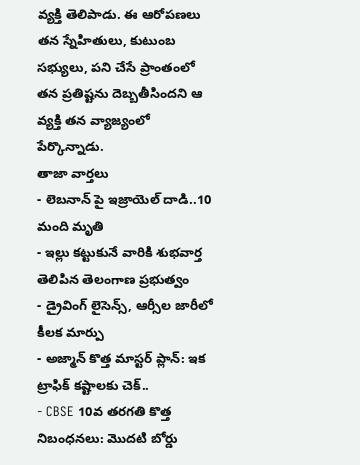వ్యక్తి తెలిపాడు. ఈ ఆరోపణలు తన స్నేహితులు, కుటుంబ సభ్యులు, పని చేసే ప్రాంతంలో తన ప్రతిష్టను దెబ్బతీసిందని ఆ వ్యక్తి తన వ్యాజ్యంలో పేర్కొన్నాడు.
తాజా వార్తలు
- లెబనాన్ పై ఇజ్రాయెల్ దాడి..10 మంది మృతి
- ఇల్లు కట్టుకునే వారికి శుభవార్త తెలిపిన తెలంగాణ ప్రభుత్వం
- డ్రైవింగ్ లైసెన్స్, ఆర్సీల జారీలో కీలక మార్పు
- అజ్మాన్ కొత్త మాస్టర్ ప్లాన్: ఇక ట్రాఫిక్ కష్టాలకు చెక్..
- CBSE 10వ తరగతి కొత్త నిబంధనలు: మొదటి బోర్డు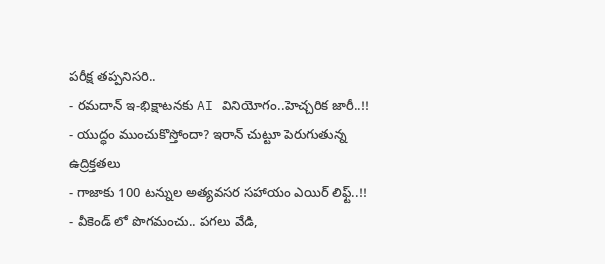పరీక్ష తప్పనిసరి..
- రమదాన్ ఇ-భిక్షాటనకు AI వినియోగం..హెచ్చరిక జారీ..!!
- యుద్ధం ముంచుకొస్తోందా? ఇరాన్ చుట్టూ పెరుగుతున్న ఉద్రిక్తతలు
- గాజాకు 100 టన్నుల అత్యవసర సహాయం ఎయిర్ లిఫ్ట్..!!
- వీకెండ్ లో పొగమంచు.. పగలు వేడి,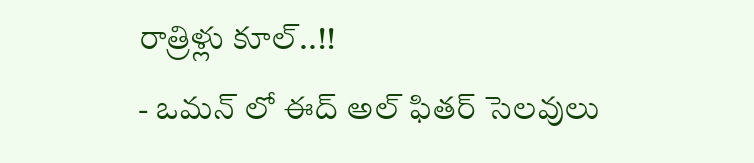రాత్రిళ్లు కూల్..!!
- ఒమన్ లో ఈద్ అల్ ఫితర్ సెలవులు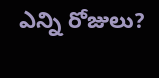ఎన్ని రోజులు?